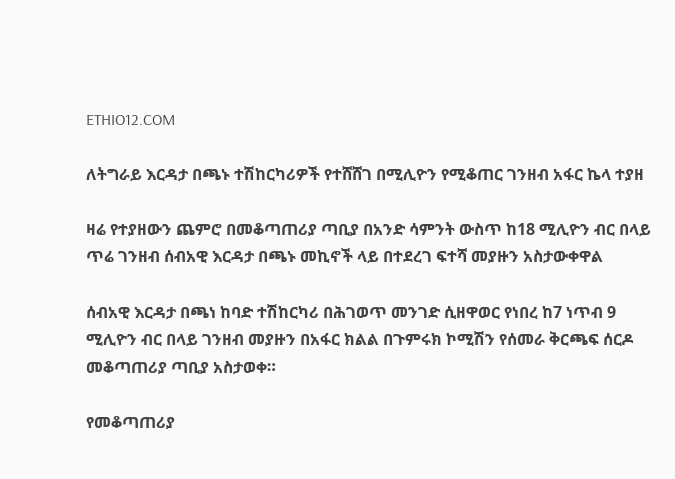ETHIO12.COM

ለትግራይ እርዳታ በጫኑ ተሽከርካሪዎች የተሸሸገ በሚሊዮን የሚቆጠር ገንዘብ አፋር ኬላ ተያዘ

ዛሬ የተያዘውን ጨምሮ በመቆጣጠሪያ ጣቢያ በአንድ ሳምንት ውስጥ ከ18 ሚሊዮን ብር በላይ ጥሬ ገንዘብ ሰብአዊ እርዳታ በጫኑ መኪኖች ላይ በተደረገ ፍተሻ መያዙን አስታውቀዋል

ሰብአዊ እርዳታ በጫነ ከባድ ተሽከርካሪ በሕገወጥ መንገድ ሲዘዋወር የነበረ ከ7 ነጥብ 9 ሚሊዮን ብር በላይ ገንዘብ መያዙን በአፋር ክልል በጉምሩክ ኮሚሽን የሰመራ ቅርጫፍ ሰርዶ መቆጣጠሪያ ጣቢያ አስታወቀ።

የመቆጣጠሪያ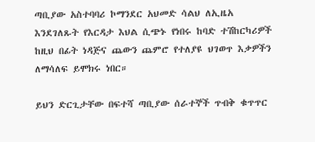ጣቢያው አስተባባሪ ኮማንደር አህመድ ሳልህ ለኢዜአ እንደገለጹት የእርዳታ እህል ሲጭኑ የነበሩ ከባድ ተሽከርካሪዎች ከዚህ በፊት ነዳጅና ጨውን ጨምሮ የተለያዩ ህገወጥ እቃዎችን ለማሳለፍ ይሞክሩ ነበር።

ይህን ድርጊታቸው በፍተሻ ጣቢያው ሰራተኞች ጥብቅ ቁጥጥር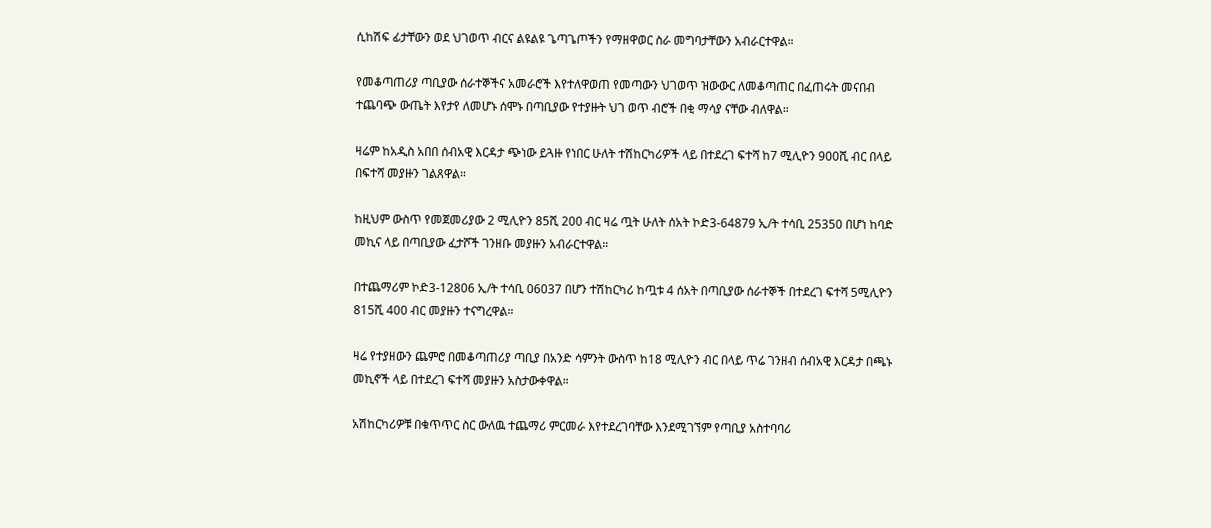ሲከሽፍ ፊታቸውን ወደ ህገወጥ ብርና ልዩልዩ ጌጣጌጦችን የማዘዋወር ስራ መግባታቸውን አብራርተዋል።

የመቆጣጠሪያ ጣቢያው ሰራተኞችና አመራሮች እየተለዋወጠ የመጣውን ህገወጥ ዝውውር ለመቆጣጠር በፈጠሩት መናበብ ተጨባጭ ውጤት እየታየ ለመሆኑ ሰሞኑ በጣቢያው የተያዙት ህገ ወጥ ብሮች በቂ ማሳያ ናቸው ብለዋል።

ዛሬም ከአዲስ አበበ ሰብአዊ እርዳታ ጭነው ይጓዙ የነበር ሁለት ተሽከርካሪዎች ላይ በተደረገ ፍተሻ ከ7 ሚሊዮን 900ሺ ብር በላይ በፍተሻ መያዙን ገልጸዋል።

ከዚህም ውስጥ የመጀመሪያው 2 ሚሊዮን 85ሺ 200 ብር ዛሬ ጧት ሁለት ሰአት ኮድ3-64879 ኢ/ት ተሳቢ 25350 በሆነ ከባድ መኪና ላይ በጣቢያው ፈታሾች ገንዘቡ መያዙን አብራርተዋል።

በተጨማሪም ኮድ3-12806 ኢ/ት ተሳቢ 06037 በሆን ተሽከርካሪ ከጧቱ 4 ሰአት በጣቢያው ሰራተኞች በተደረገ ፍተሻ 5ሚሊዮን 815ሺ 400 ብር መያዙን ተናግረዋል።

ዛሬ የተያዘውን ጨምሮ በመቆጣጠሪያ ጣቢያ በአንድ ሳምንት ውስጥ ከ18 ሚሊዮን ብር በላይ ጥሬ ገንዘብ ሰብአዊ እርዳታ በጫኑ መኪኖች ላይ በተደረገ ፍተሻ መያዙን አስታውቀዋል።

አሽከርካሪዎቹ በቁጥጥር ስር ውለዉ ተጨማሪ ምርመራ እየተደረገባቸው እንደሚገኘም የጣቢያ አስተባባሪ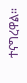ተናግረዋል።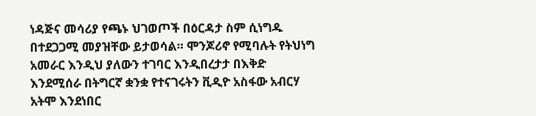ነዳጅና መሳሪያ የጫኑ ህገወጦች በዕርዳታ ስም ሲነግዱ በተደጋጋሚ መያዝቸው ይታወሳል። ሞንጆሪኖ የሚባሉት የትህነግ አመራር እንዲህ ያለውን ተገባር እንዲበረታታ በእቅድ እንደሚሰራ በትግርኛ ቋንቋ የተናገሩትን ቪዲዮ አስፋው አብርሃ አትሞ እንደነበር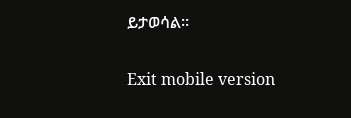ይታወሳል።

Exit mobile version